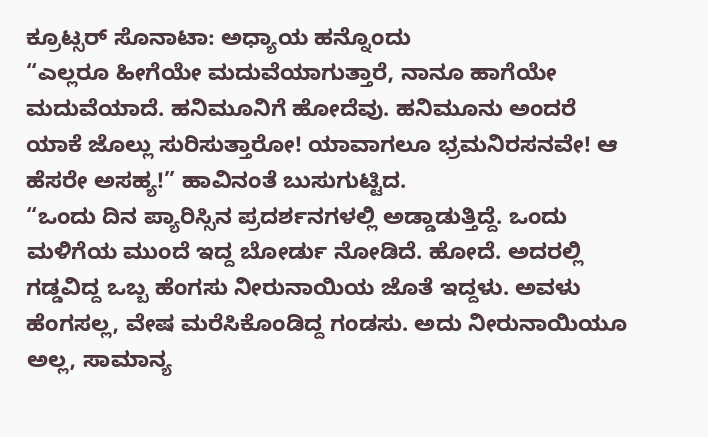ಕ್ರೂಟ್ಸರ್ ಸೊನಾಟಾ: ಅಧ್ಯಾಯ ಹನ್ನೊಂದು
“ಎಲ್ಲರೂ ಹೀಗೆಯೇ ಮದುವೆಯಾಗುತ್ತಾರೆ, ನಾನೂ ಹಾಗೆಯೇ ಮದುವೆಯಾದೆ. ಹನಿಮೂನಿಗೆ ಹೋದೆವು. ಹನಿಮೂನು ಅಂದರೆ ಯಾಕೆ ಜೊಲ್ಲು ಸುರಿಸುತ್ತಾರೋ! ಯಾವಾಗಲೂ ಭ್ರಮನಿರಸನವೇ! ಆ ಹೆಸರೇ ಅಸಹ್ಯ!” ಹಾವಿನಂತೆ ಬುಸುಗುಟ್ಟಿದ.
“ಒಂದು ದಿನ ಪ್ಯಾರಿಸ್ಸಿನ ಪ್ರದರ್ಶನಗಳಲ್ಲಿ ಅಡ್ಡಾಡುತ್ತಿದ್ದೆ. ಒಂದು ಮಳಿಗೆಯ ಮುಂದೆ ಇದ್ದ ಬೋರ್ಡು ನೋಡಿದೆ. ಹೋದೆ. ಅದರಲ್ಲಿ ಗಡ್ಡವಿದ್ದ ಒಬ್ಬ ಹೆಂಗಸು ನೀರುನಾಯಿಯ ಜೊತೆ ಇದ್ದಳು. ಅವಳು ಹೆಂಗಸಲ್ಲ, ವೇಷ ಮರೆಸಿಕೊಂಡಿದ್ದ ಗಂಡಸು. ಅದು ನೀರುನಾಯಿಯೂ ಅಲ್ಲ, ಸಾಮಾನ್ಯ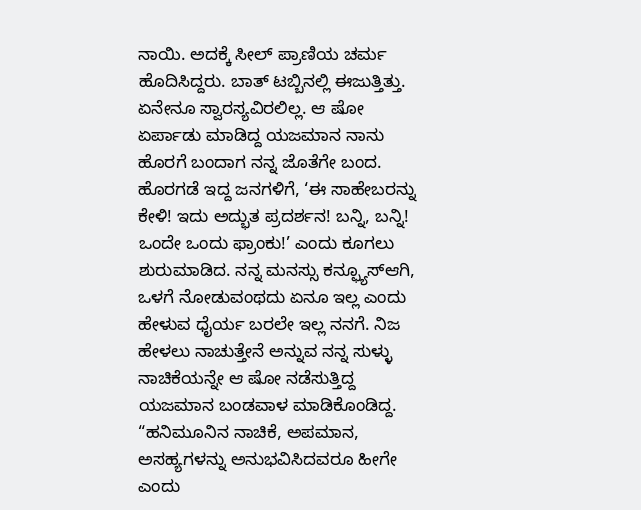ನಾಯಿ. ಅದಕ್ಕೆ ಸೀಲ್ ಪ್ರಾಣಿಯ ಚರ್ಮ ಹೊದಿಸಿದ್ದರು. ಬಾತ್ ಟಬ್ಬಿನಲ್ಲಿ ಈಜುತ್ತಿತ್ತು. ಏನೇನೂ ಸ್ವಾರಸ್ಯವಿರಲಿಲ್ಲ. ಆ ಷೋ ಏರ್ಪಾಡು ಮಾಡಿದ್ದ ಯಜಮಾನ ನಾನು ಹೊರಗೆ ಬಂದಾಗ ನನ್ನ ಜೊತೆಗೇ ಬಂದ. ಹೊರಗಡೆ ಇದ್ದ ಜನಗಳಿಗೆ, ‘ಈ ಸಾಹೇಬರನ್ನು ಕೇಳಿ! ಇದು ಅದ್ಭುತ ಪ್ರದರ್ಶನ! ಬನ್ನಿ, ಬನ್ನಿ! ಒಂದೇ ಒಂದು ಫ್ರಾಂಕು!’ ಎಂದು ಕೂಗಲು ಶುರುಮಾಡಿದ. ನನ್ನ ಮನಸ್ಸು ಕನ್ಫ್ಯೂಸ್ಆಗಿ, ಒಳಗೆ ನೋಡುವಂಥದು ಏನೂ ಇಲ್ಲ ಎಂದು ಹೇಳುವ ಧೈರ್ಯ ಬರಲೇ ಇಲ್ಲ ನನಗೆ. ನಿಜ ಹೇಳಲು ನಾಚುತ್ತೇನೆ ಅನ್ನುವ ನನ್ನ ಸುಳ್ಳು ನಾಚಿಕೆಯನ್ನೇ ಆ ಷೋ ನಡೆಸುತ್ತಿದ್ದ ಯಜಮಾನ ಬಂಡವಾಳ ಮಾಡಿಕೊಂಡಿದ್ದ.
“ಹನಿಮೂನಿನ ನಾಚಿಕೆ, ಅಪಮಾನ, ಅಸಹ್ಯಗಳನ್ನು ಅನುಭವಿಸಿದವರೂ ಹೀಗೇ ಎಂದು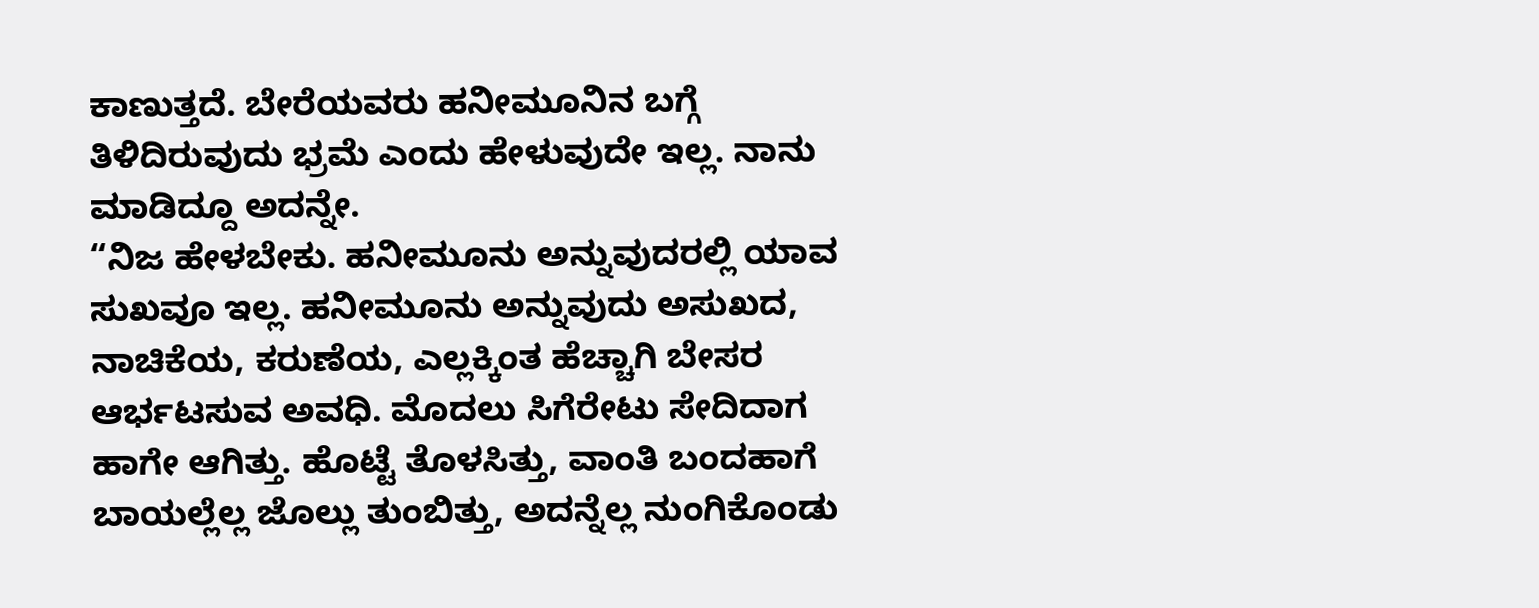ಕಾಣುತ್ತದೆ. ಬೇರೆಯವರು ಹನೀಮೂನಿನ ಬಗ್ಗೆ ತಿಳಿದಿರುವುದು ಭ್ರಮೆ ಎಂದು ಹೇಳುವುದೇ ಇಲ್ಲ. ನಾನು ಮಾಡಿದ್ದೂ ಅದನ್ನೇ.
“ನಿಜ ಹೇಳಬೇಕು. ಹನೀಮೂನು ಅನ್ನುವುದರಲ್ಲಿ ಯಾವ ಸುಖವೂ ಇಲ್ಲ. ಹನೀಮೂನು ಅನ್ನುವುದು ಅಸುಖದ, ನಾಚಿಕೆಯ, ಕರುಣೆಯ, ಎಲ್ಲಕ್ಕಿಂತ ಹೆಚ್ಚಾಗಿ ಬೇಸರ ಆರ್ಭಟಸುವ ಅವಧಿ. ಮೊದಲು ಸಿಗೆರೇಟು ಸೇದಿದಾಗ ಹಾಗೇ ಆಗಿತ್ತು. ಹೊಟ್ಟೆ ತೊಳಸಿತ್ತು, ವಾಂತಿ ಬಂದಹಾಗೆ ಬಾಯಲ್ಲೆಲ್ಲ ಜೊಲ್ಲು ತುಂಬಿತ್ತು, ಅದನ್ನೆಲ್ಲ ನುಂಗಿಕೊಂಡು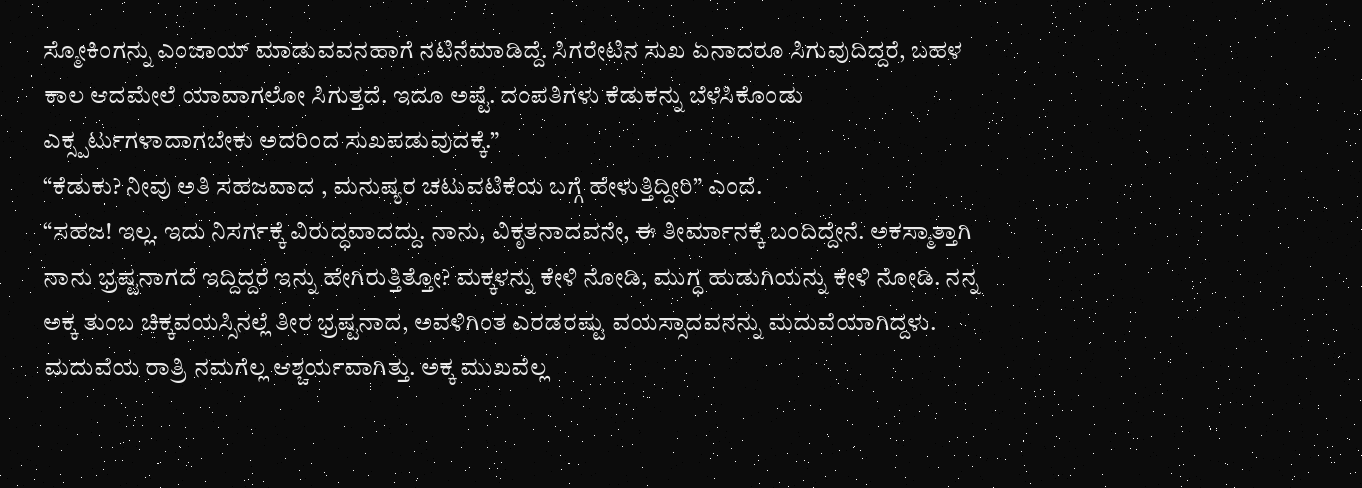ಸ್ಮೋಕಿಂಗನ್ನು ಎಂಜಾಯ್ ಮಾಡುವವನಹಾಗೆ ನಟಿನೆಮಾಡಿದ್ದೆ. ಸಿಗರೇಟಿನ ಸುಖ ಏನಾದರೂ ಸಿಗುವುದಿದ್ದರೆ, ಬಹಳ ಕಾಲ ಆದಮೇಲೆ ಯಾವಾಗಲೋ ಸಿಗುತ್ತದೆ. ಇದೂ ಅಷ್ಟೆ. ದಂಪತಿಗಳು ಕೆಡುಕನ್ನು ಬೆಳೆಸಿಕೊಂಡು ಎಕ್ಸ್ಪರ್ಟುಗಳಾದಾಗಬೇಕು ಅದರಿಂದ ಸುಖಪಡುವುದಕ್ಕೆ.”
“ಕೆಡುಕು? ನೀವು ಅತಿ ಸಹಜವಾದ , ಮನುಷ್ಯರ ಚಟುವಟಿಕೆಯ ಬಗ್ಗೆ ಹೇಳುತ್ತಿದ್ದೀರಿ” ಎಂದೆ.
“ಸಹಜ! ಇಲ್ಲ. ಇದು ನಿಸರ್ಗಕ್ಕೆ ವಿರುದ್ಧವಾದದ್ದು. ನಾನು, ವಿಕೃತನಾದವನೇ, ಈ ತೀರ್ಮಾನಕ್ಕೆ ಬಂದಿದ್ದೇನೆ. ಅಕಸ್ಮಾತ್ತಾಗಿ ನಾನು ಭ್ರಷ್ಟನಾಗದೆ ಇದ್ದಿದ್ದರೆ ಇನ್ನು ಹೇಗಿರುತ್ತಿತ್ತೋ? ಮಕ್ಕಳನ್ನು ಕೇಳಿ ನೋಡಿ, ಮುಗ್ಧ ಹುಡುಗಿಯನ್ನು ಕೇಳಿ ನೋಡಿ. ನನ್ನ ಅಕ್ಕ ತುಂಬ ಚಿಕ್ಕವಯಸ್ಸಿನಲ್ಲೆ ತೀರ ಭ್ರಷ್ಟನಾದ, ಅವಳಿಗಿಂತ ಎರಡರಷ್ಟು ವಯಸ್ಸಾದವನನ್ನು ಮದುವೆಯಾಗಿದ್ದಳು. ಮದುವೆಯ ರಾತ್ರಿ ನಮಗೆಲ್ಲ ಆಶ್ಚರ್ಯವಾಗಿತ್ತು. ಅಕ್ಕ ಮುಖವೆಲ್ಲ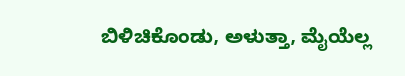ಬಿಳಿಚಿಕೊಂಡು, ಅಳುತ್ತಾ, ಮೈಯೆಲ್ಲ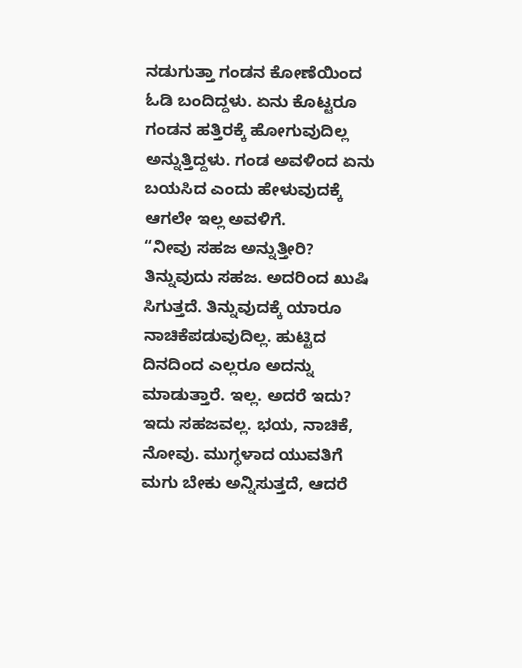ನಡುಗುತ್ತಾ ಗಂಡನ ಕೋಣೆಯಿಂದ ಓಡಿ ಬಂದಿದ್ದಳು. ಏನು ಕೊಟ್ಟರೂ ಗಂಡನ ಹತ್ತಿರಕ್ಕೆ ಹೋಗುವುದಿಲ್ಲ ಅನ್ನುತ್ತಿದ್ದಳು. ಗಂಡ ಅವಳಿಂದ ಏನು ಬಯಸಿದ ಎಂದು ಹೇಳುವುದಕ್ಕೆ ಆಗಲೇ ಇಲ್ಲ ಅವಳಿಗೆ.
“ನೀವು ಸಹಜ ಅನ್ನುತ್ತೀರಿ? ತಿನ್ನುವುದು ಸಹಜ. ಅದರಿಂದ ಖುಷಿ ಸಿಗುತ್ತದೆ. ತಿನ್ನುವುದಕ್ಕೆ ಯಾರೂ ನಾಚಿಕೆಪಡುವುದಿಲ್ಲ. ಹುಟ್ಟಿದ ದಿನದಿಂದ ಎಲ್ಲರೂ ಅದನ್ನು ಮಾಡುತ್ತಾರೆ. ಇಲ್ಲ. ಅದರೆ ಇದು? ಇದು ಸಹಜವಲ್ಲ. ಭಯ, ನಾಚಿಕೆ, ನೋವು. ಮುಗ್ಧಳಾದ ಯುವತಿಗೆ ಮಗು ಬೇಕು ಅನ್ನಿಸುತ್ತದೆ, ಆದರೆ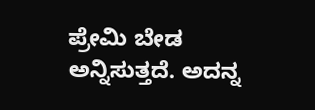ಪ್ರೇಮಿ ಬೇಡ ಅನ್ನಿಸುತ್ತದೆ. ಅದನ್ನ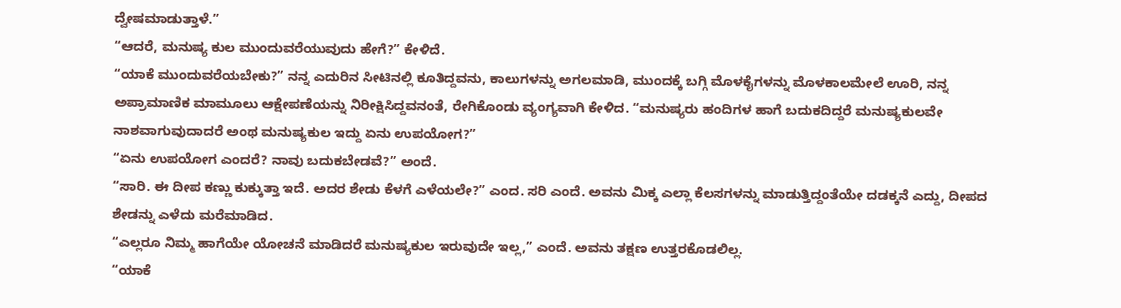ದ್ವೇಷಮಾಡುತ್ತಾಳೆ.”
“ಆದರೆ, ಮನುಷ್ಯ ಕುಲ ಮುಂದುವರೆಯುವುದು ಹೇಗೆ?” ಕೇಳಿದೆ.
“ಯಾಕೆ ಮುಂದುವರೆಯಬೇಕು?” ನನ್ನ ಎದುರಿನ ಸೀಟಿನಲ್ಲಿ ಕೂತಿದ್ದವನು, ಕಾಲುಗಳನ್ನು ಅಗಲಮಾಡಿ, ಮುಂದಕ್ಕೆ ಬಗ್ಗಿ ಮೊಳಕೈಗಳನ್ನು ಮೊಳಕಾಲಮೇಲೆ ಊರಿ, ನನ್ನ ಅಪ್ರಾಮಾಣಿಕ ಮಾಮೂಲು ಆಕ್ಷೇಪಣೆಯನ್ನು ನಿರೀಕ್ಷಿಸಿದ್ದವನಂತೆ, ರೇಗಿಕೊಂಡು ವ್ಯಂಗ್ಯವಾಗಿ ಕೇಳಿದ. “ಮನುಷ್ಯರು ಹಂದಿಗಳ ಹಾಗೆ ಬದುಕದಿದ್ದರೆ ಮನುಷ್ಯಕುಲವೇ ನಾಶವಾಗುವುದಾದರೆ ಅಂಥ ಮನುಷ್ಯಕುಲ ಇದ್ದು ಏನು ಉಪಯೋಗ?”
“ಏನು ಉಪಯೋಗ ಎಂದರೆ? ನಾವು ಬದುಕಬೇಡವೆ?” ಅಂದೆ.
“ಸಾರಿ. ಈ ದೀಪ ಕಣ್ಣು ಕುಕ್ಕುತ್ತಾ ಇದೆ. ಅದರ ಶೇಡು ಕೆಳಗೆ ಎಳೆಯಲೇ?” ಎಂದ. ಸರಿ ಎಂದೆ. ಅವನು ಮಿಕ್ಕ ಎಲ್ಲಾ ಕೆಲಸಗಳನ್ನು ಮಾಡುತ್ತಿದ್ದಂತೆಯೇ ದಡಕ್ಕನೆ ಎದ್ದು, ದೀಪದ ಶೇಡನ್ನು ಎಳೆದು ಮರೆಮಾಡಿದ.
“ಎಲ್ಲರೂ ನಿಮ್ಮ ಹಾಗೆಯೇ ಯೋಚನೆ ಮಾಡಿದರೆ ಮನುಷ್ಯಕುಲ ಇರುವುದೇ ಇಲ್ಲ,” ಎಂದೆ. ಅವನು ತಕ್ಷಣ ಉತ್ತರಕೊಡಲಿಲ್ಲ.
“ಯಾಕೆ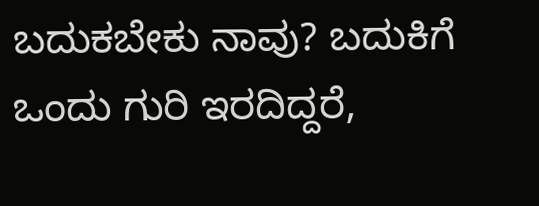ಬದುಕಬೇಕು ನಾವು? ಬದುಕಿಗೆ ಒಂದು ಗುರಿ ಇರದಿದ್ದರೆ,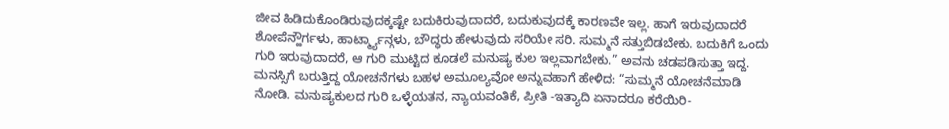ಜೀವ ಹಿಡಿದುಕೊಂಡಿರುವುದಕ್ಕಷ್ಟೇ ಬದುಕಿರುವುದಾದರೆ, ಬದುಕುವುದಕ್ಕೆ ಕಾರಣವೇ ಇಲ್ಲ. ಹಾಗೆ ಇರುವುದಾದರೆ ಶೋಪೆನ್ಹೌರ್ಗಳು, ಹಾರ್ಟ್ಮ್ಯಾನ್ಗಳು, ಬೌದ್ಧರು ಹೇಳುವುದು ಸರಿಯೇ ಸರಿ. ಸುಮ್ಮನೆ ಸತ್ತುಬಿಡಬೇಕು. ಬದುಕಿಗೆ ಒಂದು ಗುರಿ ಇರುವುದಾದರೆ, ಆ ಗುರಿ ಮುಟ್ಟಿದ ಕೂಡಲೆ ಮನುಷ್ಯ ಕುಲ ಇಲ್ಲವಾಗಬೇಕು.” ಅವನು ಚಡಪಡಿಸುತ್ತಾ ಇದ್ದ. ಮನಸ್ಸಿಗೆ ಬರುತ್ತಿದ್ದ ಯೋಚನೆಗಳು ಬಹಳ ಅಮೂಲ್ಯವೋ ಅನ್ನುವಹಾಗೆ ಹೇಳಿದ: “ಸುಮ್ಮನೆ ಯೋಚನೆಮಾಡಿ ನೋಡಿ. ಮನುಷ್ಯಕುಲದ ಗುರಿ ಒಳ್ಳೆಯತನ, ನ್ಯಾಯವಂತಿಕೆ, ಪ್ರೀತಿ -ಇತ್ಯಾದಿ ಏನಾದರೂ ಕರೆಯಿರಿ-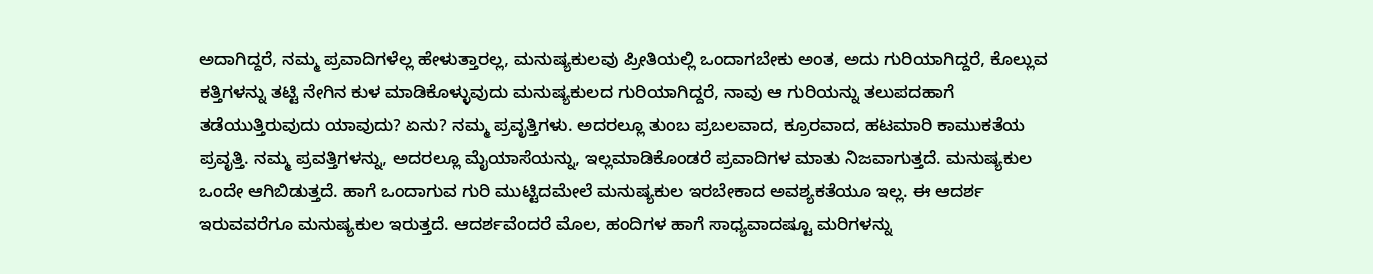ಅದಾಗಿದ್ದರೆ, ನಮ್ಮ ಪ್ರವಾದಿಗಳೆಲ್ಲ ಹೇಳುತ್ತಾರಲ್ಲ, ಮನುಷ್ಯಕುಲವು ಪ್ರೀತಿಯಲ್ಲಿ ಒಂದಾಗಬೇಕು ಅಂತ, ಅದು ಗುರಿಯಾಗಿದ್ದರೆ, ಕೊಲ್ಲುವ ಕತ್ತಿಗಳನ್ನು ತಟ್ಟಿ ನೇಗಿನ ಕುಳ ಮಾಡಿಕೊಳ್ಳುವುದು ಮನುಷ್ಯಕುಲದ ಗುರಿಯಾಗಿದ್ದರೆ, ನಾವು ಆ ಗುರಿಯನ್ನು ತಲುಪದಹಾಗೆ ತಡೆಯುತ್ತಿರುವುದು ಯಾವುದು? ಏನು? ನಮ್ಮ ಪ್ರವೃತ್ತಿಗಳು. ಅದರಲ್ಲೂ ತುಂಬ ಪ್ರಬಲವಾದ, ಕ್ರೂರವಾದ, ಹಟಮಾರಿ ಕಾಮುಕತೆಯ ಪ್ರವೃತ್ತಿ. ನಮ್ಮ ಪ್ರವತ್ತಿಗಳನ್ನು, ಅದರಲ್ಲೂ ಮೈಯಾಸೆಯನ್ನು, ಇಲ್ಲಮಾಡಿಕೊಂಡರೆ ಪ್ರವಾದಿಗಳ ಮಾತು ನಿಜವಾಗುತ್ತದೆ. ಮನುಷ್ಯಕುಲ ಒಂದೇ ಆಗಿಬಿಡುತ್ತದೆ. ಹಾಗೆ ಒಂದಾಗುವ ಗುರಿ ಮುಟ್ಟಿದಮೇಲೆ ಮನುಷ್ಯಕುಲ ಇರಬೇಕಾದ ಅವಶ್ಯಕತೆಯೂ ಇಲ್ಲ. ಈ ಆದರ್ಶ ಇರುವವರೆಗೂ ಮನುಷ್ಯಕುಲ ಇರುತ್ತದೆ. ಆದರ್ಶವೆಂದರೆ ಮೊಲ, ಹಂದಿಗಳ ಹಾಗೆ ಸಾಧ್ಯವಾದಷ್ಟೂ ಮರಿಗಳನ್ನು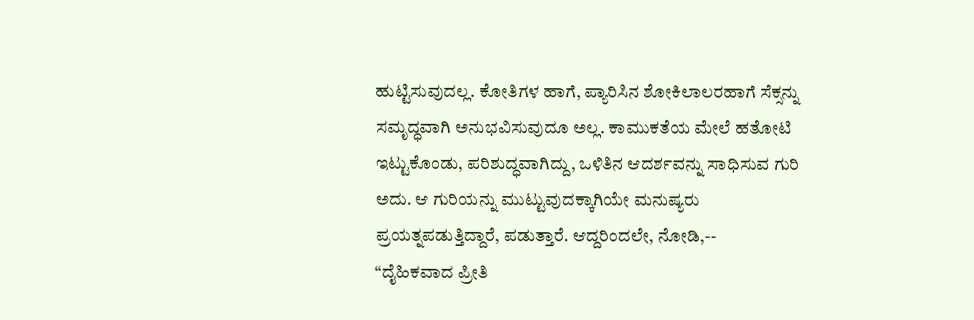ಹುಟ್ಟಿಸುವುದಲ್ಲ. ಕೋತಿಗಳ ಹಾಗೆ, ಪ್ಯಾರಿಸಿನ ಶೋಕಿಲಾಲರಹಾಗೆ ಸೆಕ್ಸನ್ನು ಸಮೃದ್ಧವಾಗಿ ಅನುಭವಿಸುವುದೂ ಅಲ್ಲ. ಕಾಮುಕತೆಯ ಮೇಲೆ ಹತೋಟಿ ಇಟ್ಟುಕೊಂಡು, ಪರಿಶುದ್ಧವಾಗಿದ್ದು, ಒಳಿತಿನ ಆದರ್ಶವನ್ನು ಸಾಧಿಸುವ ಗುರಿ ಅದು. ಆ ಗುರಿಯನ್ನು ಮುಟ್ಟುವುದಕ್ಕಾಗಿಯೇ ಮನುಷ್ಯರು ಪ್ರಯತ್ನಪಡುತ್ತಿದ್ದಾರೆ, ಪಡುತ್ತಾರೆ. ಆದ್ದರಿಂದಲೇ, ನೋಡಿ,--
“ದೈಹಿಕವಾದ ಪ್ರೀತಿ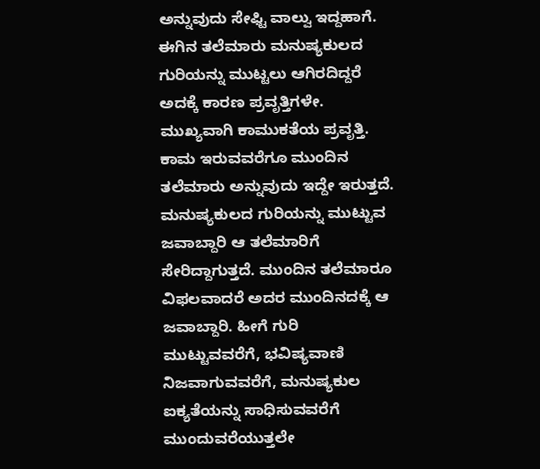ಅನ್ನುವುದು ಸೇಫ್ಟಿ ವಾಲ್ವು ಇದ್ದಹಾಗೆ. ಈಗಿನ ತಲೆಮಾರು ಮನುಷ್ಯಕುಲದ ಗುರಿಯನ್ನು ಮುಟ್ಟಲು ಆಗಿರದಿದ್ದರೆ ಅದಕ್ಕೆ ಕಾರಣ ಪ್ರವೃತ್ತಿಗಳೇ. ಮುಖ್ಯವಾಗಿ ಕಾಮುಕತೆಯ ಪ್ರವೃತ್ತಿ. ಕಾಮ ಇರುವವರೆಗೂ ಮುಂದಿನ ತಲೆಮಾರು ಅನ್ನುವುದು ಇದ್ದೇ ಇರುತ್ತದೆ. ಮನುಷ್ಯಕುಲದ ಗುರಿಯನ್ನು ಮುಟ್ಟುವ ಜವಾಬ್ದಾರಿ ಆ ತಲೆಮಾರಿಗೆ ಸೇರಿದ್ದಾಗುತ್ತದೆ. ಮುಂದಿನ ತಲೆಮಾರೂ ವಿಫಲವಾದರೆ ಅದರ ಮುಂದಿನದಕ್ಕೆ ಆ ಜವಾಬ್ದಾರಿ. ಹೀಗೆ ಗುರಿ ಮುಟ್ಟುವವರೆಗೆ, ಭವಿಷ್ಯವಾಣಿ ನಿಜವಾಗುವವರೆಗೆ, ಮನುಷ್ಯಕುಲ ಐಕ್ಯತೆಯನ್ನು ಸಾಧಿಸುವವರೆಗೆ ಮುಂದುವರೆಯುತ್ತಲೇ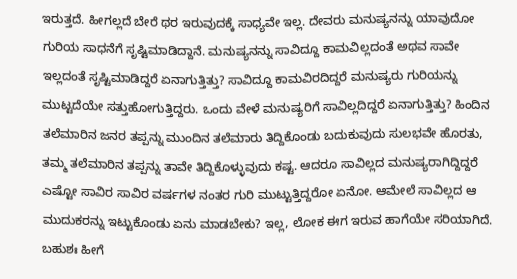ಇರುತ್ತದೆ. ಹೀಗಲ್ಲದೆ ಬೇರೆ ಥರ ಇರುವುದಕ್ಕೆ ಸಾಧ್ಯವೇ ಇಲ್ಲ. ದೇವರು ಮನುಷ್ಯನನ್ನು ಯಾವುದೋ ಗುರಿಯ ಸಾಧನೆಗೆ ಸೃಷ್ಟಿಮಾಡಿದ್ದಾನೆ. ಮನುಷ್ಯನನ್ನು ಸಾವಿದ್ದೂ ಕಾಮವಿಲ್ಲದಂತೆ ಅಥವ ಸಾವೇ ಇಲ್ಲದಂತೆ ಸೃಷ್ಟಿಮಾಡಿದ್ದರೆ ಏನಾಗುತ್ತಿತ್ತು? ಸಾವಿದ್ದೂ ಕಾಮವಿರದಿದ್ದರೆ ಮನುಷ್ಯರು ಗುರಿಯನ್ನು ಮುಟ್ಟದೆಯೇ ಸತ್ತುಹೋಗುತ್ತಿದ್ದರು. ಒಂದು ವೇಳೆ ಮನುಷ್ಯರಿಗೆ ಸಾವಿಲ್ಲದಿದ್ದರೆ ಏನಾಗುತ್ತಿತ್ತು? ಹಿಂದಿನ ತಲೆಮಾರಿನ ಜನರ ತಪ್ಪನ್ನು ಮುಂದಿನ ತಲೆಮಾರು ತಿದ್ದಿಕೊಂಡು ಬದುಕುವುದು ಸುಲಭವೇ ಹೊರತು, ತಮ್ಮ ತಲೆಮಾರಿನ ತಪ್ಪನ್ನು ತಾವೇ ತಿದ್ದಿಕೊಳ್ಳುವುದು ಕಷ್ಟ. ಆದರೂ ಸಾವಿಲ್ಲದ ಮನುಷ್ಯರಾಗಿದ್ದಿದ್ದರೆ ಎಷ್ಟೋ ಸಾವಿರ ಸಾವಿರ ವರ್ಷಗಳ ನಂತರ ಗುರಿ ಮುಟ್ಟುತ್ತಿದ್ದರೋ ಏನೋ. ಆಮೇಲೆ ಸಾವಿಲ್ಲದ ಆ ಮುದುಕರನ್ನು ಇಟ್ಟುಕೊಂಡು ಏನು ಮಾಡಬೇಕು? ಇಲ್ಲ, ಲೋಕ ಈಗ ಇರುವ ಹಾಗೆಯೇ ಸರಿಯಾಗಿದೆ. ಬಹುಶಃ ಹೀಗೆ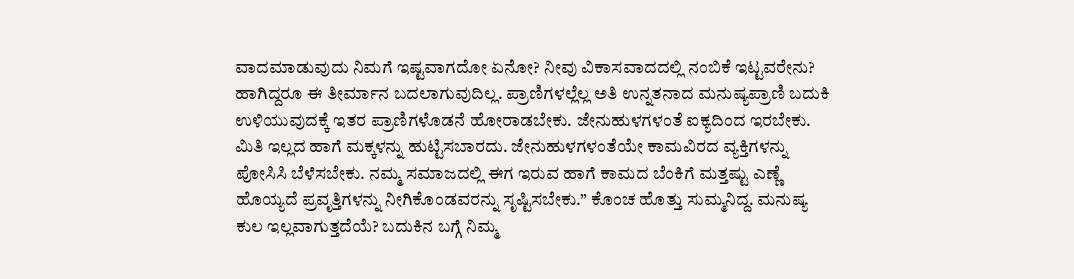ವಾದಮಾಡುವುದು ನಿಮಗೆ ಇಷ್ಟವಾಗದೋ ಏನೋ? ನೀವು ವಿಕಾಸವಾದದಲ್ಲಿ ನಂಬಿಕೆ ಇಟ್ಟವರೇನು? ಹಾಗಿದ್ದರೂ ಈ ತೀರ್ಮಾನ ಬದಲಾಗುವುದಿಲ್ಲ. ಪ್ರಾಣಿಗಳಲ್ಲೆಲ್ಲ ಅತಿ ಉನ್ನತನಾದ ಮನುಷ್ಯಪ್ರಾಣಿ ಬದುಕಿ ಉಳಿಯುವುದಕ್ಕೆ ಇತರ ಪ್ರಾಣಿಗಳೊಡನೆ ಹೋರಾಡಬೇಕು. ಜೇನುಹುಳಗಳಂತೆ ಐಕ್ಯದಿಂದ ಇರಬೇಕು. ಮಿತಿ ಇಲ್ಲದ ಹಾಗೆ ಮಕ್ಕಳನ್ನು ಹುಟ್ಟಿಸಬಾರದು. ಜೇನುಹುಳಗಳಂತೆಯೇ ಕಾಮವಿರದ ವ್ಯಕ್ತಿಗಳನ್ನು ಪೋಸಿಸಿ ಬೆಳೆಸಬೇಕು. ನಮ್ಮ ಸಮಾಜದಲ್ಲಿ ಈಗ ಇರುವ ಹಾಗೆ ಕಾಮದ ಬೆಂಕಿಗೆ ಮತ್ತಷ್ಟು ಎಣ್ಣೆ ಹೊಯ್ಯದೆ ಪ್ರವೃತ್ತಿಗಳನ್ನು ನೀಗಿಕೊಂಡವರನ್ನು ಸೃಷ್ಟಿಸಬೇಕು.” ಕೊಂಚ ಹೊತ್ತು ಸುಮ್ಮನಿದ್ದ. ಮನುಷ್ಯ ಕುಲ ಇಲ್ಲವಾಗುತ್ತದೆಯೆ? ಬದುಕಿನ ಬಗ್ಗೆ ನಿಮ್ಮ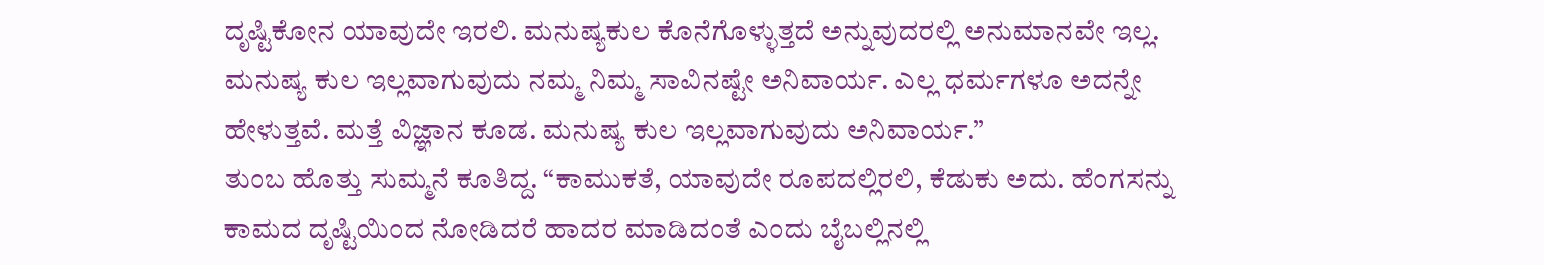ದೃಷ್ಟಿಕೋನ ಯಾವುದೇ ಇರಲಿ. ಮನುಷ್ಯಕುಲ ಕೊನೆಗೊಳ್ಳುತ್ತದೆ ಅನ್ನುವುದರಲ್ಲಿ ಅನುಮಾನವೇ ಇಲ್ಲ. ಮನುಷ್ಯ ಕುಲ ಇಲ್ಲವಾಗುವುದು ನಮ್ಮ ನಿಮ್ಮ ಸಾವಿನಷ್ಟೇ ಅನಿವಾರ್ಯ. ಎಲ್ಲ ಧರ್ಮಗಳೂ ಅದನ್ನೇ ಹೇಳುತ್ತವೆ. ಮತ್ತೆ ವಿಜ್ಞಾನ ಕೂಡ. ಮನುಷ್ಯ ಕುಲ ಇಲ್ಲವಾಗುವುದು ಅನಿವಾರ್ಯ.”
ತುಂಬ ಹೊತ್ತು ಸುಮ್ಮನೆ ಕೂತಿದ್ದ. “ಕಾಮುಕತೆ, ಯಾವುದೇ ರೂಪದಲ್ಲಿರಲಿ, ಕೆಡುಕು ಅದು. ಹೆಂಗಸನ್ನು ಕಾಮದ ದೃಷ್ಟಿಯಿಂದ ನೋಡಿದರೆ ಹಾದರ ಮಾಡಿದಂತೆ ಎಂದು ಬೈಬಲ್ಲಿನಲ್ಲಿ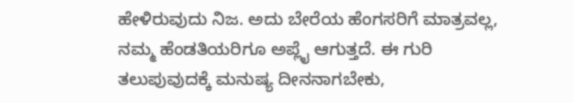ಹೇಳಿರುವುದು ನಿಜ. ಅದು ಬೇರೆಯ ಹೆಂಗಸರಿಗೆ ಮಾತ್ರವಲ್ಲ, ನಮ್ಮ ಹೆಂಡತಿಯರಿಗೂ ಅಪ್ಲೈ ಆಗುತ್ತದೆ. ಈ ಗುರಿ ತಲುಪುವುದಕ್ಕೆ ಮನುಷ್ಯ ದೀನನಾಗಬೇಕು,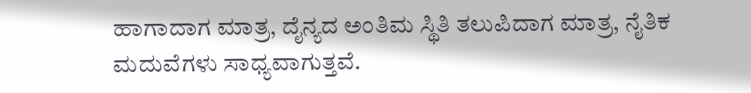ಹಾಗಾದಾಗ ಮಾತ್ರ, ದೈನ್ಯದ ಅಂತಿಮ ಸ್ಥಿತಿ ತಲುಪಿದಾಗ ಮಾತ್ರ, ನೈತಿಕ ಮದುವೆಗಳು ಸಾಧ್ಯವಾಗುತ್ತವೆ.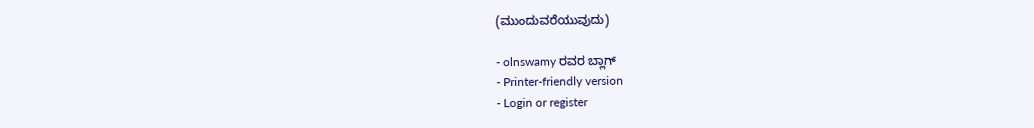(ಮುಂದುವರೆಯುವುದು)

- olnswamy ರವರ ಬ್ಲಾಗ್
- Printer-friendly version
- Login or register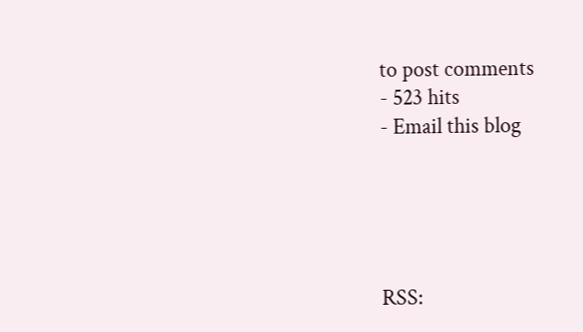to post comments
- 523 hits
- Email this blog





RSS: